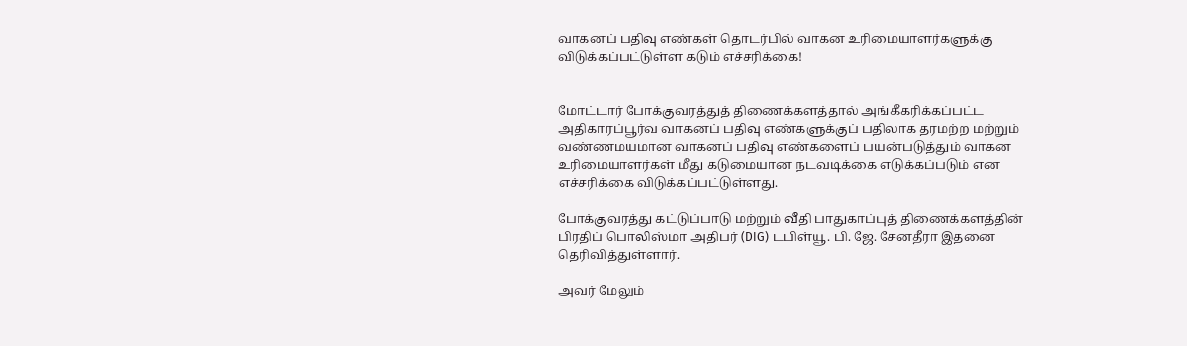வாகனப் பதிவு எண்கள் தொடர்பில் வாகன உரிமையாளர்களுக்கு விடுக்கப்பட்டுள்ள கடும் எச்சரிக்கை!


மோட்டார் போக்குவரத்துத் திணைக்களத்தால் அங்கீகரிக்கப்பட்ட அதிகாரப்பூர்வ வாகனப் பதிவு எண்களுக்குப் பதிலாக தரமற்ற மற்றும் வண்ணமயமான வாகனப் பதிவு எண்களைப் பயன்படுத்தும் வாகன உரிமையாளர்கள் மீது கடுமையான நடவடிக்கை எடுக்கப்படும் என எச்சரிக்கை விடுக்கப்பட்டுள்ளது.

போக்குவரத்து கட்டுப்பாடு மற்றும் வீதி பாதுகாப்புத் திணைக்களத்தின் பிரதிப் பொலிஸ்மா அதிபர் (DIG) டபிள்யூ. பி. ஜே. சேனதீரா இதனை தெரிவித்துள்ளார்.

அவர் மேலும்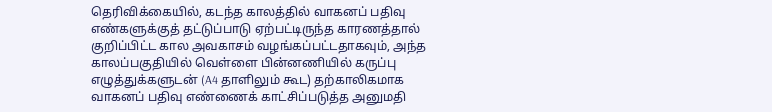தெரிவிக்கையில், கடந்த காலத்தில் வாகனப் பதிவு எண்களுக்குத் தட்டுப்பாடு ஏற்பட்டிருந்த காரணத்தால் குறிப்பிட்ட கால அவகாசம் வழங்கப்பட்டதாகவும், அந்த காலப்பகுதியில் வெள்ளை பின்னணியில் கருப்பு எழுத்துக்களுடன் (A4 தாளிலும் கூட) தற்காலிகமாக வாகனப் பதிவு எண்ணைக் காட்சிப்படுத்த அனுமதி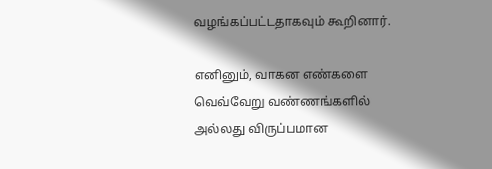வழங்கப்பட்டதாகவும் கூறினார்.

எனினும், வாகன எண்களை வெவ்வேறு வண்ணங்களில் அல்லது விருப்பமான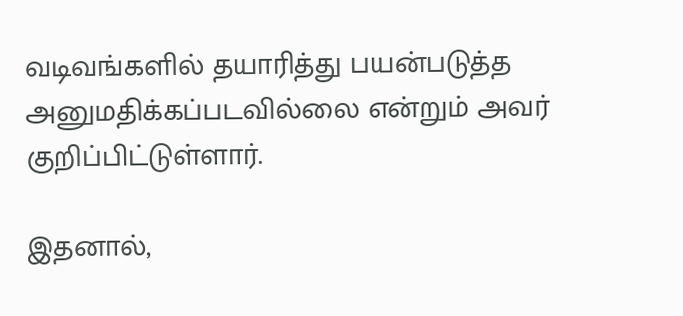வடிவங்களில் தயாரித்து பயன்படுத்த அனுமதிக்கப்படவில்லை என்றும் அவர் குறிப்பிட்டுள்ளார்.

இதனால்,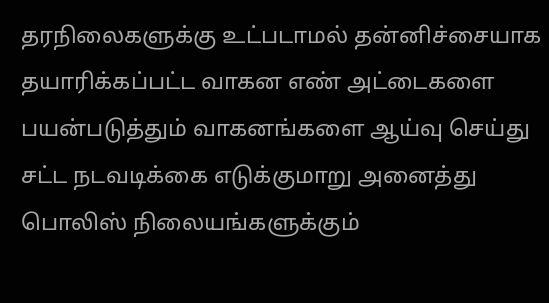தரநிலைகளுக்கு உட்படாமல் தன்னிச்சையாக தயாரிக்கப்பட்ட வாகன எண் அட்டைகளை பயன்படுத்தும் வாகனங்களை ஆய்வு செய்து சட்ட நடவடிக்கை எடுக்குமாறு அனைத்து பொலிஸ் நிலையங்களுக்கும்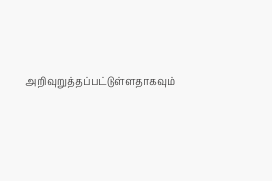அறிவுறுத்தப்பட்டுள்ளதாகவும்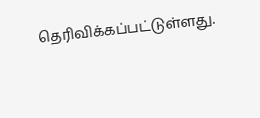தெரிவிக்கப்பட்டுள்ளது.